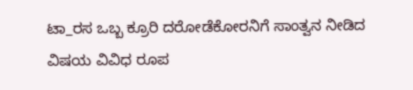ಟಾ_ರಸ ಒಬ್ಬ ಕ್ರೂರಿ ದರೋಡೆಕೋರನಿಗೆ ಸಾಂತ್ವನ ನೀಡಿದ ವಿಷಯ ವಿವಿಧ ರೂಪ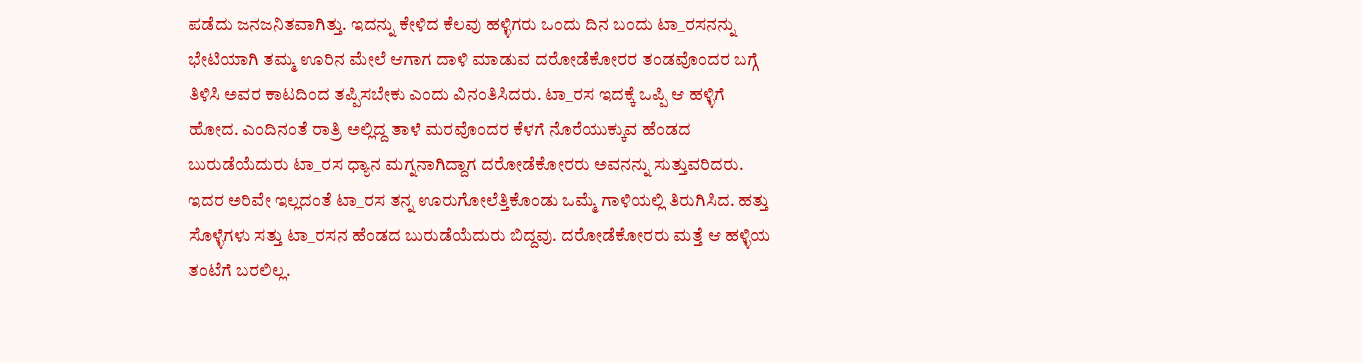ಪಡೆದು ಜನಜನಿತವಾಗಿತ್ತು. ಇದನ್ನು ಕೇಳಿದ ಕೆಲವು ಹಳ್ಳಿಗರು ಒಂದು ದಿನ ಬಂದು ಟಾ_ರಸನನ್ನು ಭೇಟಿಯಾಗಿ ತಮ್ಮ ಊರಿನ ಮೇಲೆ ಆಗಾಗ ದಾಳಿ ಮಾಡುವ ದರೋಡೆಕೋರರ ತಂಡವೊಂದರ ಬಗ್ಗೆ ತಿಳಿಸಿ ಅವರ ಕಾಟದಿಂದ ತಪ್ಪಿಸಬೇಕು ಎಂದು ವಿನಂತಿಸಿದರು. ಟಾ_ರಸ ಇದಕ್ಕೆ ಒಪ್ಪಿ ಆ ಹಳ್ಳಿಗೆ ಹೋದ. ಎಂದಿನಂತೆ ರಾತ್ರಿ ಅಲ್ಲಿದ್ದ ತಾಳೆ ಮರವೊಂದರ ಕೆಳಗೆ ನೊರೆಯುಕ್ಕುವ ಹೆಂಡದ ಬುರುಡೆಯೆದುರು ಟಾ_ರಸ ಧ್ಯಾನ ಮಗ್ನನಾಗಿದ್ದಾಗ ದರೋಡೆಕೋರರು ಅವನನ್ನು ಸುತ್ತುವರಿದರು. ಇದರ ಅರಿವೇ ಇಲ್ಲದಂತೆ ಟಾ_ರಸ ತನ್ನ ಊರುಗೋಲೆತ್ತಿಕೊಂಡು ಒಮ್ಮೆ ಗಾಳಿಯಲ್ಲಿ ತಿರುಗಿಸಿದ. ಹತ್ತು ಸೊಳ್ಳೆಗಳು ಸತ್ತು ಟಾ_ರಸನ ಹೆಂಡದ ಬುರುಡೆಯೆದುರು ಬಿದ್ದವು. ದರೋಡೆಕೋರರು ಮತ್ತೆ ಆ ಹಳ್ಳಿಯ ತಂಟೆಗೆ ಬರಲಿಲ್ಲ.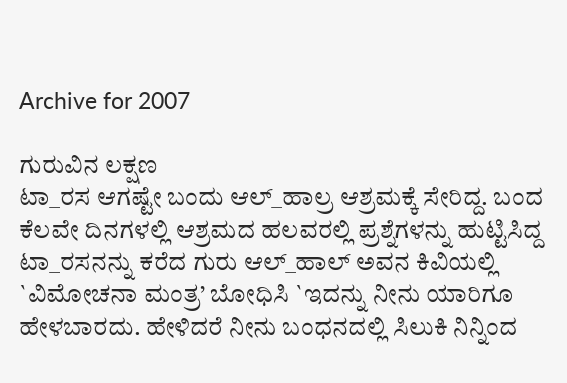Archive for 2007

ಗುರುವಿನ ಲಕ್ಷಣ
ಟಾ_ರಸ ಆಗಷ್ಟೇ ಬಂದು ಆಲ್_ಹಾಲ್ರ ಆಶ್ರಮಕ್ಕೆ ಸೇರಿದ್ದ. ಬಂದ ಕೆಲವೇ ದಿನಗಳಲ್ಲಿ ಆಶ್ರಮದ ಹಲವರಲ್ಲಿ ಪ್ರಶ್ನೆಗಳನ್ನು ಹುಟ್ಟಿಸಿದ್ದ ಟಾ_ರಸನನ್ನು ಕರೆದ ಗುರು ಆಲ್_ಹಾಲ್ ಅವನ ಕಿವಿಯಲ್ಲಿ `ವಿಮೋಚನಾ ಮಂತ್ರ’ ಬೋಧಿಸಿ `ಇದನ್ನು ನೀನು ಯಾರಿಗೂ ಹೇಳಬಾರದು. ಹೇಳಿದರೆ ನೀನು ಬಂಧನದಲ್ಲಿ ಸಿಲುಕಿ ನಿನ್ನಿಂದ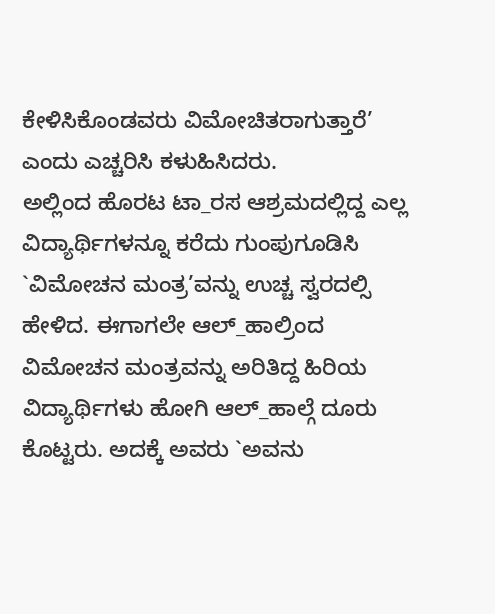ಕೇಳಿಸಿಕೊಂಡವರು ವಿಮೋಚಿತರಾಗುತ್ತಾರೆ’ ಎಂದು ಎಚ್ಚರಿಸಿ ಕಳುಹಿಸಿದರು.
ಅಲ್ಲಿಂದ ಹೊರಟ ಟಾ_ರಸ ಆಶ್ರಮದಲ್ಲಿದ್ದ ಎಲ್ಲ ವಿದ್ಯಾರ್ಥಿಗಳನ್ನೂ ಕರೆದು ಗುಂಪುಗೂಡಿಸಿ `ವಿಮೋಚನ ಮಂತ್ರ’ವನ್ನು ಉಚ್ಚ ಸ್ವರದಲ್ಸಿ ಹೇಳಿದ. ಈಗಾಗಲೇ ಆಲ್_ಹಾಲ್ರಿಂದ ವಿಮೋಚನ ಮಂತ್ರವನ್ನು ಅರಿತಿದ್ದ ಹಿರಿಯ ವಿದ್ಯಾರ್ಥಿಗಳು ಹೋಗಿ ಆಲ್_ಹಾಲ್ಗೆ ದೂರು ಕೊಟ್ಟರು. ಅದಕ್ಕೆ ಅವರು `ಅವನು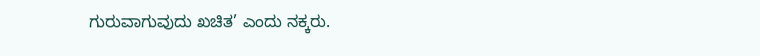ಗುರುವಾಗುವುದು ಖಚಿತ’ ಎಂದು ನಕ್ಕರು.